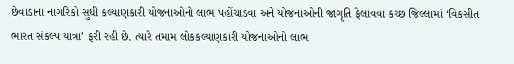છેવાડાના નાગરિકો સુધી કલ્યાણકારી યોજનાઓનો લાભ પહોંચાડવા અને યોજનાઓની જાગૃતિ ફેલાવવા કચ્છ જિલ્લામાં ‘વિકસીત ભારત સંકલ્પ યાત્રા’ ફરી રહી છે. ત્યારે તમામ લોકકલ્યાણકારી યોજનાઓનો લાભ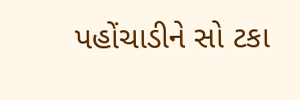પહોંચાડીને સો ટકા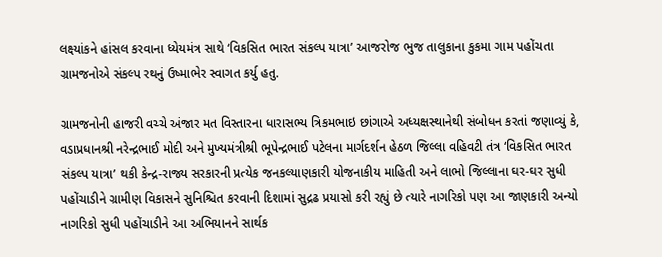લક્ષ્યાંકને હાંસલ કરવાના ધ્યેયમંત્ર સાથે ‘વિકસિત ભારત સંકલ્પ યાત્રા’ આજરોજ ભુજ તાલુકાના કુકમા ગામ પહોંચતા ગ્રામજનોએ સંકલ્પ રથનું ઉષ્માભેર સ્વાગત કર્યુ હતુ.

ગ્રામજનોની હાજરી વચ્ચે અંજાર મત વિસ્તારના ધારાસભ્ય ત્રિકમભાઇ છાંગાએ અધ્યક્ષસ્થાનેથી સંબોધન કરતાં જણાવ્યું કે, વડાપ્રધાનશ્રી નરેન્દ્રભાઈ મોદી અને મુખ્યમંત્રીશ્રી ભૂપેન્દ્રભાઈ પટેલના માર્ગદર્શન હેઠળ જિલ્લા વહિવટી તંત્ર ‘વિકસિત ભારત સંકલ્પ યાત્રા’ થકી કેન્દ્ર-રાજ્ય સરકારની પ્રત્યેક જનકલ્યાણકારી યોજનાકીય માહિતી અને લાભો જિલ્લાના ઘર-ઘર સુધી પહોંચાડીને ગ્રામીણ વિકાસને સુનિશ્ચિત કરવાની દિશામાં સુદ્રઢ પ્રયાસો કરી રહ્યું છે ત્યારે નાગરિકો પણ આ જાણકારી અન્યો નાગરિકો સુધી પહોંચાડીને આ અભિયાનને સાર્થક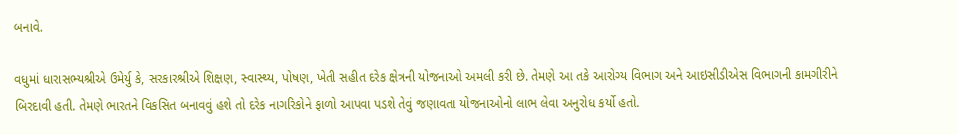બનાવે.

વધુમાં ધારાસભ્યશ્રીએ ઉમેર્યુ કે, સરકારશ્રીએ શિક્ષણ, સ્વાસ્થ્ય, પોષણ, ખેતી સહીત દરેક ક્ષેત્રની યોજનાઓ અમલી કરી છે. તેમણે આ તકે આરોગ્ય વિભાગ અને આઇસીડીએસ વિભાગની કામગીરીને બિરદાવી હતી. તેમણે ભારતને વિકસિત બનાવવું હશે તો દરેક નાગરિકોને ફાળો આપવા પડશે તેવું જણાવતા યોજનાઓનો લાભ લેવા અનુરોધ કર્યો હતો.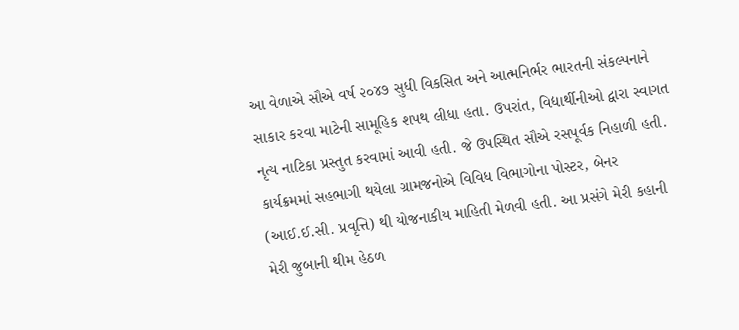આ વેળાએ સૌએ વર્ષ ૨૦૪૭ સુધી વિકસિત અને આત્મનિર્ભર ભારતની સંકલ્પનાને સાકાર કરવા માટેની સામૂહિક શપથ લીધા હતા. ઉપરાંત, વિદ્યાર્થીનીઓ દ્વારા સ્વાગત નૃત્ય નાટિકા પ્રસ્તુત કરવામાં આવી હતી. જે ઉપસ્થિત સૌએ રસપૂર્વક નિહાળી હતી. કાર્યક્રમમાં સહભાગી થયેલા ગ્રામજનોએ વિવિધ વિભાગોના પોસ્ટર, બેનર (આઈ.ઈ.સી. પ્રવૃત્તિ) થી યોજનાકીય માહિતી મેળવી હતી. આ પ્રસંગે મેરી કહાની મેરી જુબાની થીમ હેઠળ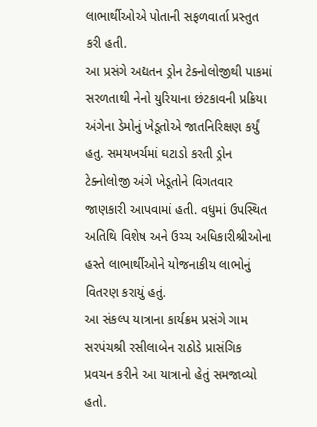લાભાર્થીઓએ પોતાની સફળવાર્તા પ્રસ્તુત કરી હતી.
આ પ્રસંગે અદ્યતન ડ્રોન ટેક્નોલોજીથી પાકમાં સરળતાથી નેનો યુરિયાના છંટકાવની પ્રક્રિયા અંગેના ડેમોનું ખેડૂતોએ જાતનિરિક્ષણ કર્યું હતુ. સમયખર્ચમાં ઘટાડો કરતી ડ્રોન ટેક્નોલોજી અંગે ખેડૂતોને વિગતવાર જાણકારી આપવામાં હતી. વધુમાં ઉપસ્થિત અતિથિ વિશેષ અને ઉચ્ચ અધિકારીશ્રીઓના હસ્તે લાભાર્થીઓને યોજનાકીય લાભોનું વિતરણ કરાયું હતું.
આ સંકલ્પ યાત્રાના કાર્યક્રમ પ્રસંગે ગામ સરપંચશ્રી રસીલાબેન રાઠોડે પ્રાસંગિક પ્રવચન કરીને આ યાત્રાનો હેતું સમજાવ્યો હતો.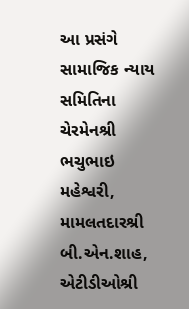આ પ્રસંગે સામાજિક ન્યાય સમિતિના ચેરમેનશ્રી ભચુભાઇ મહેશ્વરી, મામલતદારશ્રી બી.એન.શાહ, એટીડીઓશ્રી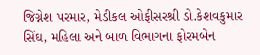જિગ્નેશ પરમાર, મેડીકલ ઓફીસરશ્રી ડો.કેશવકુમાર સિંઘ, મહિલા અને બાળ વિભાગના ફોરમબેન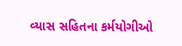વ્યાસ સહિતના કર્મયોગીઓ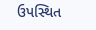ઉપસ્થિત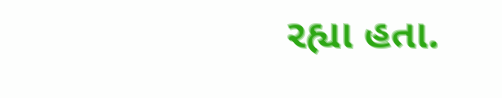રહ્યા હતા.